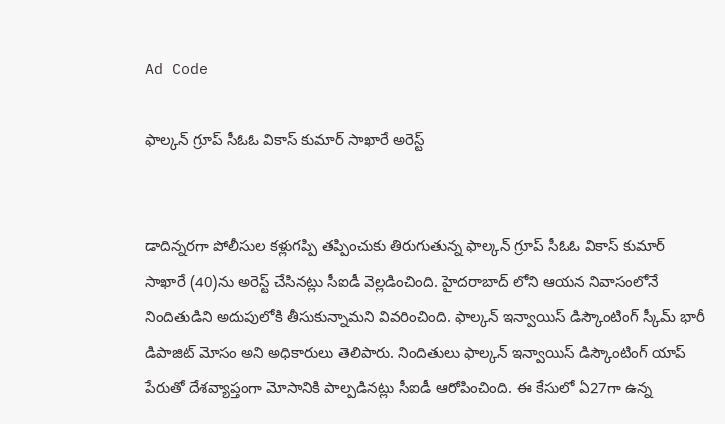Ad Code

ఫాల్కన్ గ్రూప్ సీఓఓ వికాస్ కుమార్ సాఖారే అరెస్ట్


డాదిన్నరగా పోలీసుల కళ్లుగప్పి తప్పించుకు తిరుగుతున్న ఫాల్కన్ గ్రూప్ సీఓఓ వికాస్ కుమార్ సాఖారే (40)ను అరెస్ట్ చేసినట్లు సీఐడీ వెల్లడించింది. హైదరాబాద్ లోని ఆయన నివాసంలోనే నిందితుడిని అదుపులోకి తీసుకున్నామని వివరించింది. ఫాల్కన్ ఇన్వాయిస్ డిస్కౌంటింగ్ స్కీమ్ భారీ డిపాజిట్ మోసం అని అధికారులు తెలిపారు. నిందితులు ఫాల్కన్ ఇన్వాయిస్ డిస్కౌంటింగ్ యాప్ పేరుతో దేశవ్యాప్తంగా మోసానికి పాల్పడినట్లు సీఐడీ ఆరోపించింది. ఈ కేసులో ఏ27గా ఉన్న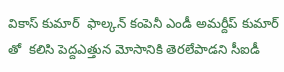వికాస్ కుమార్  ఫాల్కన్ కంపెనీ ఎండీ అమర్దీప్ కుమార్ తో  కలిసి పెద్దఎత్తున మోసానికి తెరలేపాడని సీఐడీ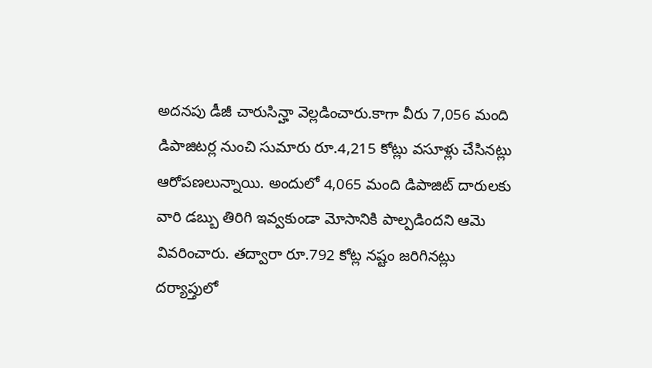అదనపు డీజీ చారుసిన్హా వెల్లడించారు.కాగా వీరు 7,056 మంది డిపాజిటర్ల నుంచి సుమారు రూ.4,215 కోట్లు వసూళ్లు చేసినట్లు ఆరోపణలున్నాయి. అందులో 4,065 మంది డిపాజిట్ దారులకు వారి డబ్బు తిరిగి ఇవ్వకుండా మోసానికి పాల్పడిందని ఆమె వివరించారు. తద్వారా రూ.792 కోట్ల నష్టం జరిగినట్లు దర్యాప్తులో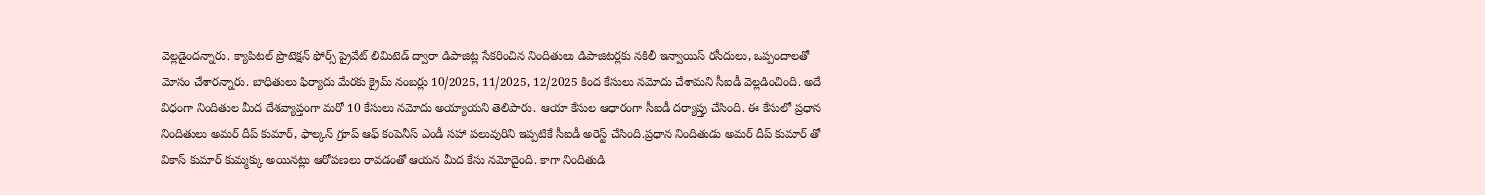వెల్లడైందన్నారు. క్యాపిటల్ ప్రొటెక్షన్ ఫోర్స్ ప్రైవేట్ లిమిటెడ్ ద్వారా డిపాజిట్ల సేకరించిన నిందితులు డిపాజిటర్లకు నకిలీ ఇన్వాయిస్ రసీదులు, ఒప్పందాలతో మోసం చేశారన్నారు. బాధితులు ఫిర్యాదు మేరకు క్రైమ్ నంబర్లు 10/2025, 11/2025, 12/2025 కింద కేసులు నమోదు చేశామని సీఐడీ వెల్లడించింది. అదే విధంగా నిందితుల మీద దేశవ్యాప్తంగా మరో 10 కేసులు నమోదు అయ్యాయని తెలిపారు. ఆయా కేసుల ఆధారంగా సీఐడీ దర్యాప్తు చేసింది. ఈ కేసులో ప్రధాన నిందితులు అమర్ దీప్ కుమార్, ఫాల్కన్ గ్రూప్ ఆఫ్ కంపెనీస్ ఎండీ సహా పలువురిని ఇప్పటికే సీఐడీ అరెస్ట్ చేసింది.ప్రధాన నిందితుడు అమర్ దీప్ కుమార్ తో  వికాస్ కుమార్ కుమ్మక్కు అయినట్లు ఆరోపణలు రావడంతో ఆయన మీద కేసు నమోదైంది. కాగా నిందితుడి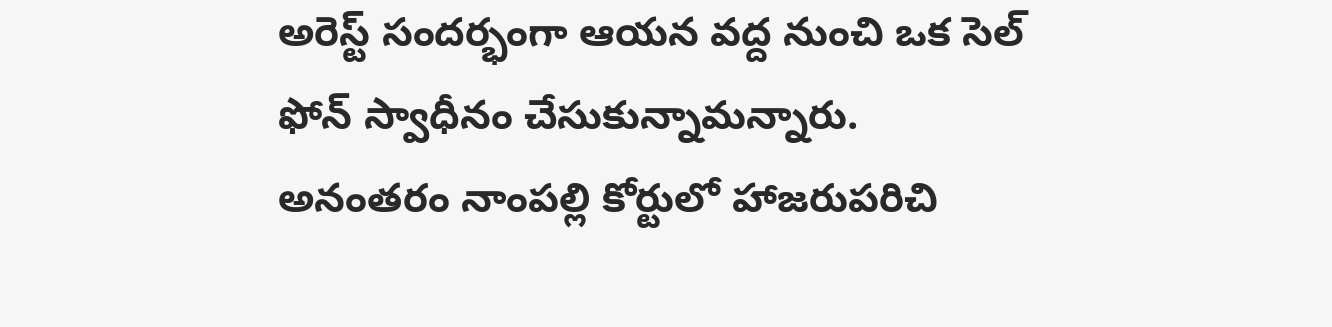అరెస్ట్ సందర్భంగా ఆయన వద్ద నుంచి ఒక సెల్ ఫోన్ స్వాధీనం చేసుకున్నామన్నారు. అనంతరం నాంపల్లి కోర్టులో హాజరుపరిచి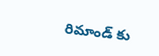రిమాండ్ కు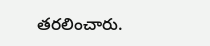తరలించారు.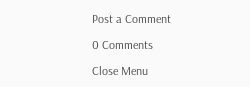Post a Comment

0 Comments

Close Menu